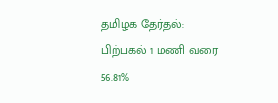தமிழக தேர்தல்: பிற்பகல் 1 மணி வரை 56.81%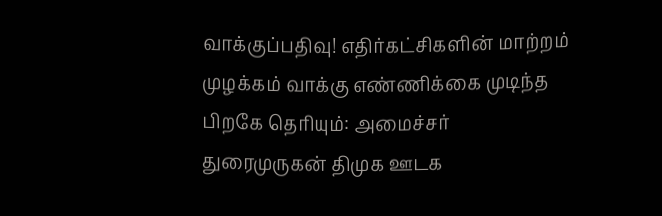வாக்குப்பதிவு! எதிர்கட்சிகளின் மாற்றம் முழக்கம் வாக்கு எண்ணிக்கை முடிந்த பிறகே தெரியும்: அமைச்சர் துரைமுருகன் திமுக ஊடக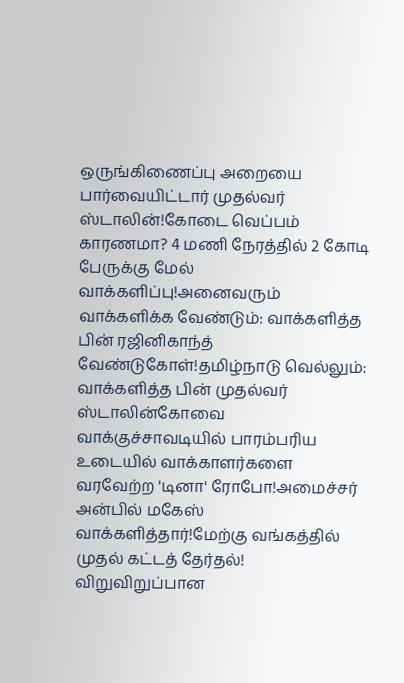ஒருங்கிணைப்பு அறையை பார்வையிட்டார் முதல்வர் ஸ்டாலின்!கோடை வெப்பம் காரணமா? 4 மணி நேரத்தில் 2 கோடி பேருக்கு மேல் வாக்களிப்பு!அனைவரும் வாக்களிக்க வேண்டும்: வாக்களித்த பின் ரஜினிகாந்த் வேண்டுகோள்!தமிழ்நாடு வெல்லும்: வாக்களித்த பின் முதல்வர் ஸ்டாலின்கோவை வாக்குச்சாவடியில் பாரம்பரிய உடையில் வாக்காளர்களை வரவேற்ற 'டினா' ரோபோ!அமைச்சர் அன்பில் மகேஸ் வாக்களித்தார்!மேற்கு வங்கத்தில் முதல் கட்டத் தேர்தல்! விறுவிறுப்பான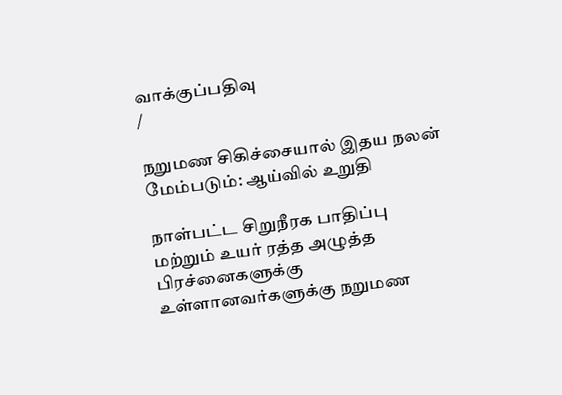வாக்குப்பதிவு
/

நறுமண சிகிச்சையால் இதய நலன் மேம்படும்: ஆய்வில் உறுதி

நாள்பட்ட சிறுநீரக பாதிப்பு மற்றும் உயர் ரத்த அழுத்த பிரச்னைகளுக்கு உள்ளானவர்களுக்கு நறுமண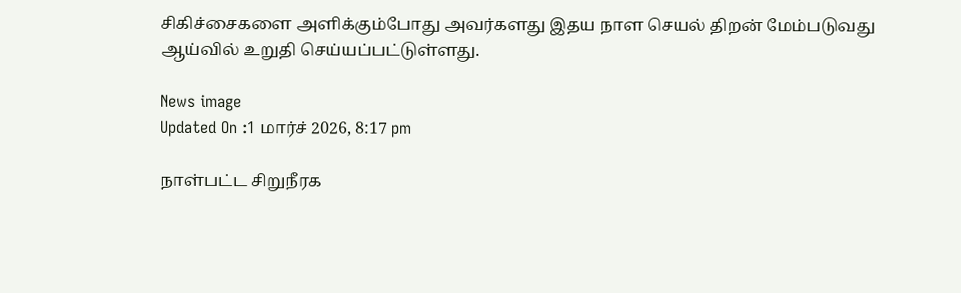சிகிச்சைகளை அளிக்கும்போது அவர்களது இதய நாள செயல் திறன் மேம்படுவது ஆய்வில் உறுதி செய்யப்பட்டுள்ளது.

News image
Updated On :1 மார்ச் 2026, 8:17 pm

நாள்பட்ட சிறுநீரக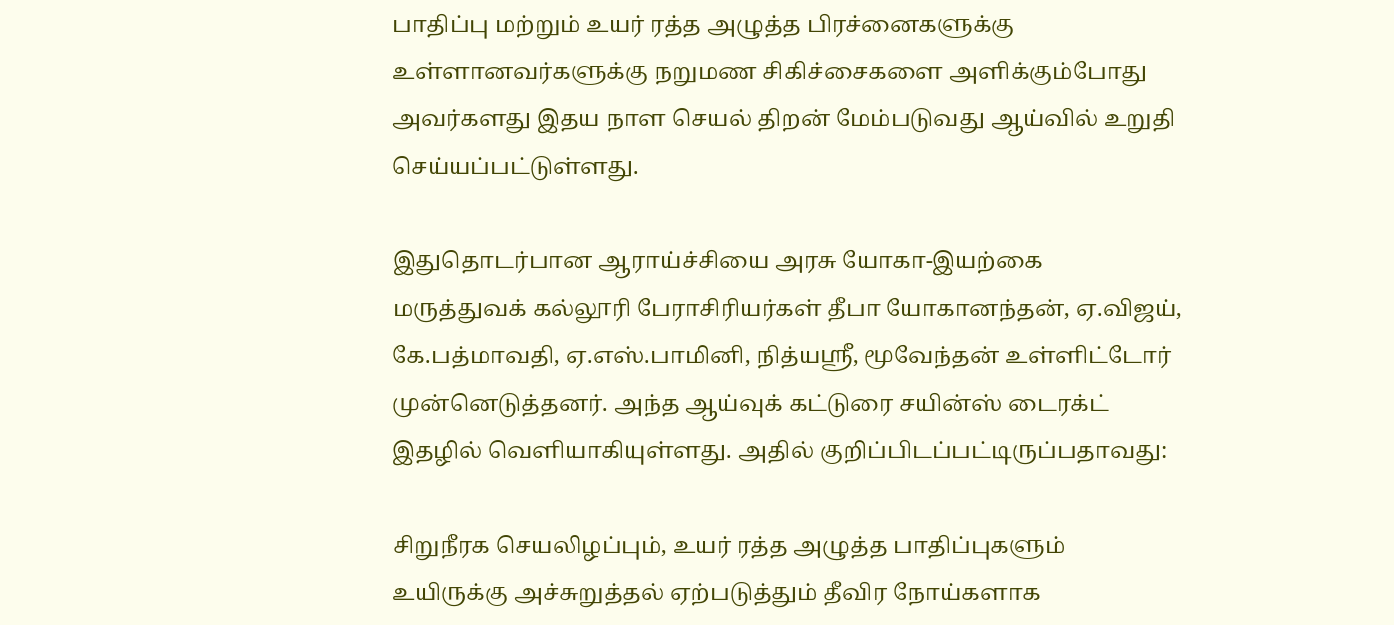பாதிப்பு மற்றும் உயர் ரத்த அழுத்த பிரச்னைகளுக்கு உள்ளானவர்களுக்கு நறுமண சிகிச்சைகளை அளிக்கும்போது அவர்களது இதய நாள செயல் திறன் மேம்படுவது ஆய்வில் உறுதி செய்யப்பட்டுள்ளது.

இதுதொடர்பான ஆராய்ச்சியை அரசு யோகா-இயற்கை மருத்துவக் கல்லூரி பேராசிரியர்கள் தீபா யோகானந்தன், ஏ.விஜய், கே.பத்மாவதி, ஏ.எஸ்.பாமினி, நித்யஸ்ரீ, மூவேந்தன் உள்ளிட்டோர் முன்னெடுத்தனர். அந்த ஆய்வுக் கட்டுரை சயின்ஸ் டைரக்ட் இதழில் வெளியாகியுள்ளது. அதில் குறிப்பிடப்பட்டிருப்பதாவது:

சிறுநீரக செயலிழப்பும், உயர் ரத்த அழுத்த பாதிப்புகளும் உயிருக்கு அச்சுறுத்தல் ஏற்படுத்தும் தீவிர நோய்களாக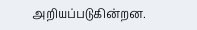அறியப்படுகின்றன.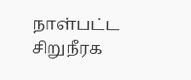நாள்பட்ட சிறுநீரக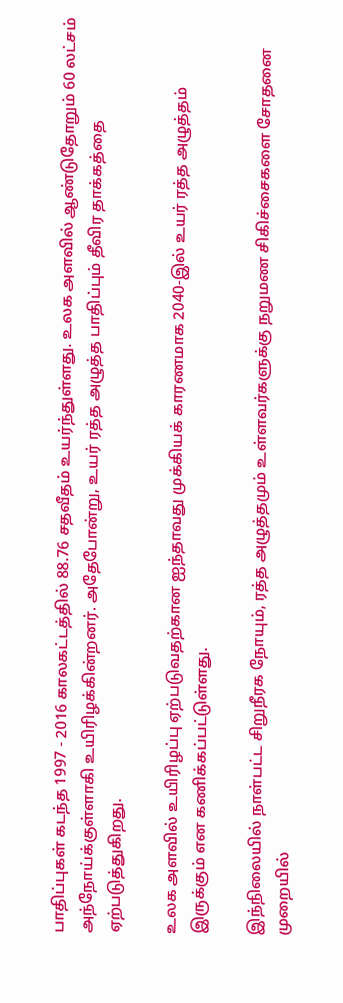பாதிப்புகள் கடந்த 1997 - 2016 காலகட்டத்தில் 88.76 சதவீதம் உயர்ந்துள்ளது. உலக அளவில் ஆண்டுதோறும் 60 லட்சம் அந்நோய்க்குள்ளாகி உயிரிழக்கின்றனர். அதேபோன்று, உயர் ரத்த அழுத்த பாதிப்பும் தீவிர தாக்கத்தை ஏற்படுத்துகிறது.

உலக அளவில் உயிரிழப்பு ஏற்படுவதற்கான ஐந்தாவது முக்கியக் காரணமாக 2040-இல் உயர் ரத்த அழுத்தம் இருக்கும் என கணிக்கப்பட்டுள்ளது.

இந்நிலையில் நாள்பட்ட சிறுநீரக நோயும், ரத்த அழுத்தமும் உள்ளவர்களுக்கு நறுமண சிகிச்சைகளை சோதனை முறையில்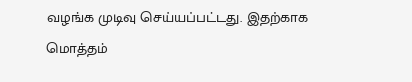வழங்க முடிவு செய்யப்பட்டது. இதற்காக மொத்தம்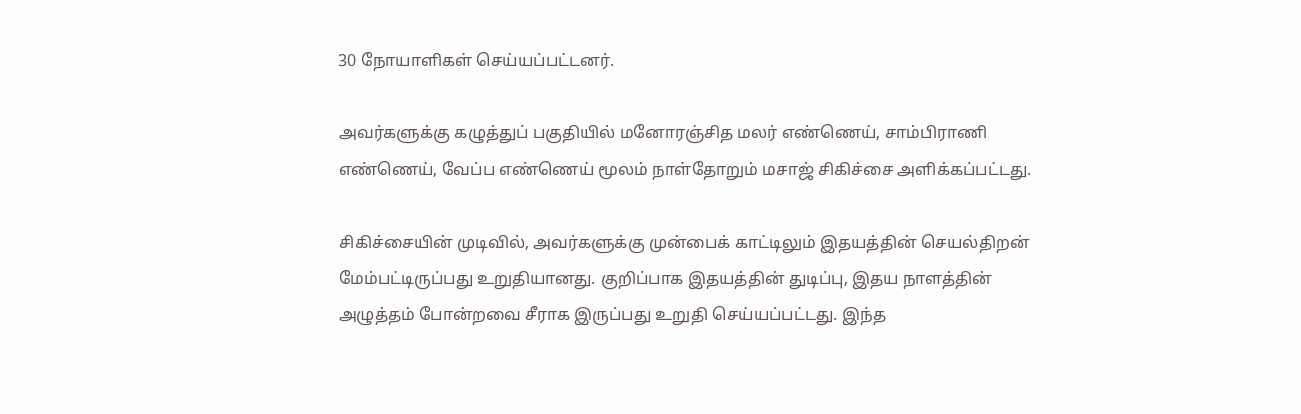30 நோயாளிகள் செய்யப்பட்டனர்.

அவர்களுக்கு கழுத்துப் பகுதியில் மனோரஞ்சித மலர் எண்ணெய், சாம்பிராணி எண்ணெய், வேப்ப எண்ணெய் மூலம் நாள்தோறும் மசாஜ் சிகிச்சை அளிக்கப்பட்டது.

சிகிச்சையின் முடிவில், அவர்களுக்கு முன்பைக் காட்டிலும் இதயத்தின் செயல்திறன் மேம்பட்டிருப்பது உறுதியானது. குறிப்பாக இதயத்தின் துடிப்பு, இதய நாளத்தின் அழுத்தம் போன்றவை சீராக இருப்பது உறுதி செய்யப்பட்டது. இந்த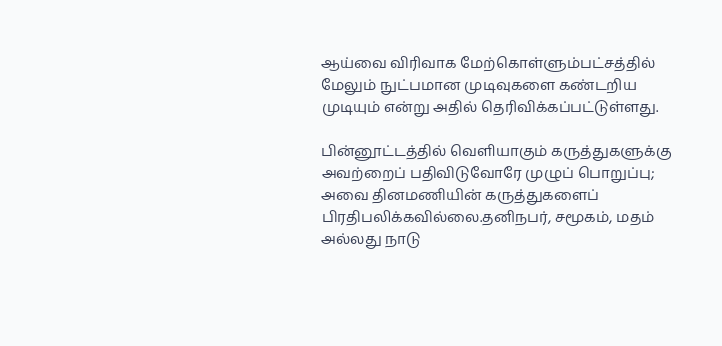ஆய்வை விரிவாக மேற்கொள்ளும்பட்சத்தில் மேலும் நுட்பமான முடிவுகளை கண்டறிய முடியும் என்று அதில் தெரிவிக்கப்பட்டுள்ளது.

பின்னூட்டத்தில் வெளியாகும் கருத்துகளுக்கு அவற்றைப் பதிவிடுவோரே முழுப் பொறுப்பு; அவை தினமணியின் கருத்துகளைப் பிரதிபலிக்கவில்லை.தனிநபர், சமூகம், மதம் அல்லது நாடு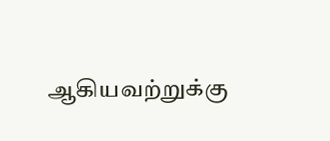ஆகியவற்றுக்கு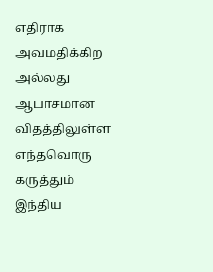எதிராக அவமதிக்கிற அல்லது ஆபாசமான விதத்திலுள்ள எந்தவொரு கருத்தும் இந்திய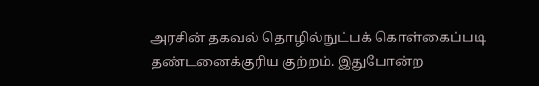அரசின் தகவல் தொழில்நுட்பக் கொள்கைப்படி தண்டனைக்குரிய குற்றம். இதுபோன்ற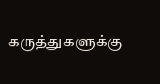கருத்துகளுக்கு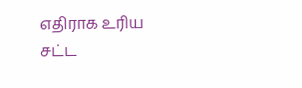எதிராக உரிய சட்ட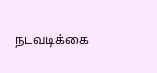நடவடிக்கை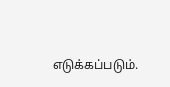எடுக்கப்படும்.